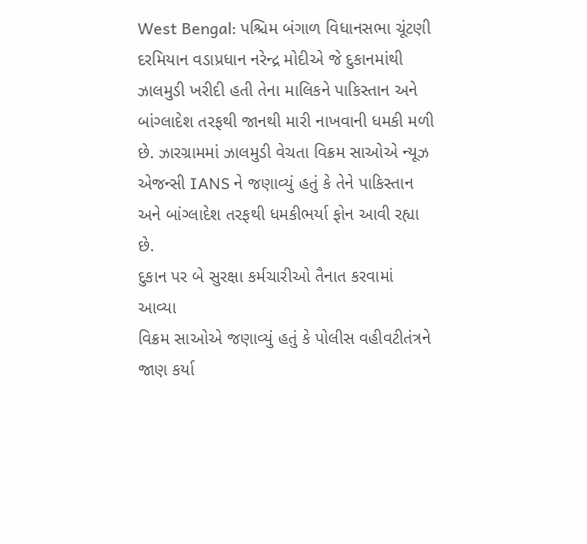West Bengal: પશ્ચિમ બંગાળ વિધાનસભા ચૂંટણી દરમિયાન વડાપ્રધાન નરેન્દ્ર મોદીએ જે દુકાનમાંથી ઝાલમુડી ખરીદી હતી તેના માલિકને પાકિસ્તાન અને બાંગ્લાદેશ તરફથી જાનથી મારી નાખવાની ધમકી મળી છે. ઝારગ્રામમાં ઝાલમુડી વેચતા વિક્રમ સાઓએ ન્યૂઝ એજન્સી IANS ને જણાવ્યું હતું કે તેને પાકિસ્તાન અને બાંગ્લાદેશ તરફથી ધમકીભર્યા ફોન આવી રહ્યા છે.
દુકાન પર બે સુરક્ષા કર્મચારીઓ તૈનાત કરવામાં આવ્યા
વિક્રમ સાઓએ જણાવ્યું હતું કે પોલીસ વહીવટીતંત્રને જાણ કર્યા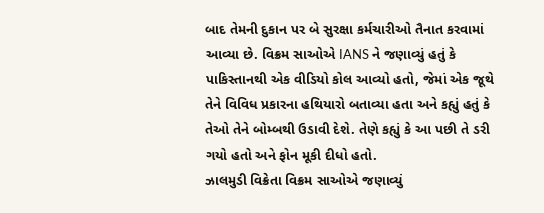બાદ તેમની દુકાન પર બે સુરક્ષા કર્મચારીઓ તૈનાત કરવામાં આવ્યા છે. વિક્રમ સાઓએ IANS ને જણાવ્યું હતું કે પાકિસ્તાનથી એક વીડિયો કોલ આવ્યો હતો, જેમાં એક જૂથે તેને વિવિધ પ્રકારના હથિયારો બતાવ્યા હતા અને કહ્યું હતું કે તેઓ તેને બોમ્બથી ઉડાવી દેશે. તેણે કહ્યું કે આ પછી તે ડરી ગયો હતો અને ફોન મૂકી દીધો હતો.
ઝાલમુડી વિક્રેતા વિક્રમ સાઓએ જણાવ્યું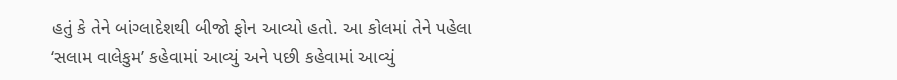હતું કે તેને બાંગ્લાદેશથી બીજો ફોન આવ્યો હતો. આ કોલમાં તેને પહેલા ‘સલામ વાલેકુમ’ કહેવામાં આવ્યું અને પછી કહેવામાં આવ્યું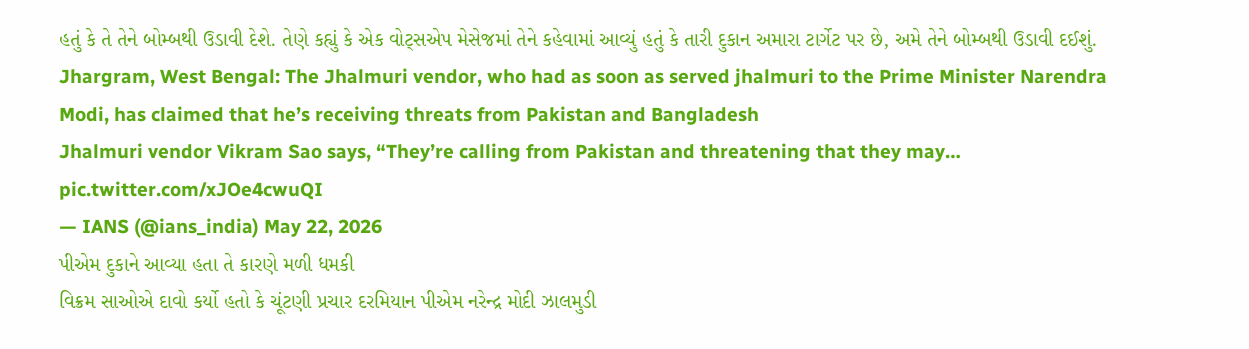હતું કે તે તેને બોમ્બથી ઉડાવી દેશે. તેણે કહ્યું કે એક વોટ્સએપ મેસેજમાં તેને કહેવામાં આવ્યું હતું કે તારી દુકાન અમારા ટાર્ગેટ પર છે, અમે તેને બોમ્બથી ઉડાવી દઈશું.
Jhargram, West Bengal: The Jhalmuri vendor, who had as soon as served jhalmuri to the Prime Minister Narendra Modi, has claimed that he’s receiving threats from Pakistan and Bangladesh
Jhalmuri vendor Vikram Sao says, “They’re calling from Pakistan and threatening that they may… pic.twitter.com/xJOe4cwuQI
— IANS (@ians_india) May 22, 2026
પીએમ દુકાને આવ્યા હતા તે કારણે મળી ધમકી
વિક્રમ સાઓએ દાવો કર્યો હતો કે ચૂંટણી પ્રચાર દરમિયાન પીએમ નરેન્દ્ર મોદી ઝાલમુડી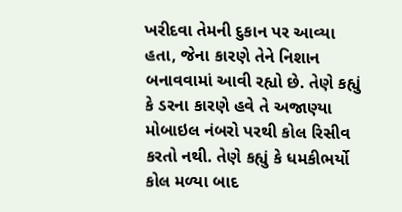ખરીદવા તેમની દુકાન પર આવ્યા હતા, જેના કારણે તેને નિશાન બનાવવામાં આવી રહ્યો છે. તેણે કહ્યું કે ડરના કારણે હવે તે અજાણ્યા મોબાઇલ નંબરો પરથી કોલ રિસીવ કરતો નથી. તેણે કહ્યું કે ધમકીભર્યો કોલ મળ્યા બાદ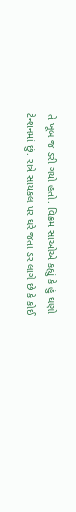તે ખૂબ જ ડરી ગયો હતો. વિક્રમ સાઓએ કહ્યું કે હું ઘણો ટેન્શનમાં છું. રાત્રે સાયકલ પર ઘરે જતા ડર લાગે છે કે કોઈ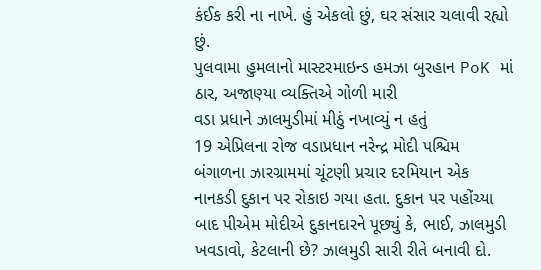કંઈક કરી ના નાખે. હું એકલો છું, ઘર સંસાર ચલાવી રહ્યો છું.
પુલવામા હુમલાનો માસ્ટરમાઇન્ડ હમઝા બુરહાન PoK માં ઠાર, અજાણ્યા વ્યક્તિએ ગોળી મારી
વડા પ્રધાને ઝાલમુડીમાં મીઠું નખાવ્યું ન હતું
19 એપ્રિલના રોજ વડાપ્રધાન નરેન્દ્ર મોદી પશ્ચિમ બંગાળના ઝારગ્રામમાં ચૂંટણી પ્રચાર દરમિયાન એક નાનકડી દુકાન પર રોકાઇ ગયા હતા. દુકાન પર પહોંચ્યા બાદ પીએમ મોદીએ દુકાનદારને પૂછ્યું કે, ભાઈ, ઝાલમુડી ખવડાવો, કેટલાની છે? ઝાલમુડી સારી રીતે બનાવી દો.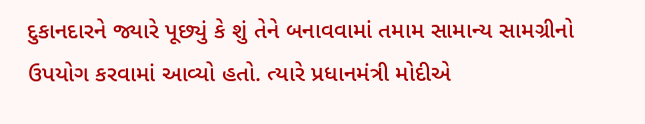દુકાનદારને જ્યારે પૂછ્યું કે શું તેને બનાવવામાં તમામ સામાન્ય સામગ્રીનો ઉપયોગ કરવામાં આવ્યો હતો. ત્યારે પ્રધાનમંત્રી મોદીએ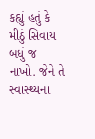કહ્યું હતું કે મીઠું સિવાય બધું જ નાખો. જેને તે સ્વાસ્થ્યના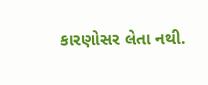કારણોસર લેતા નથી.